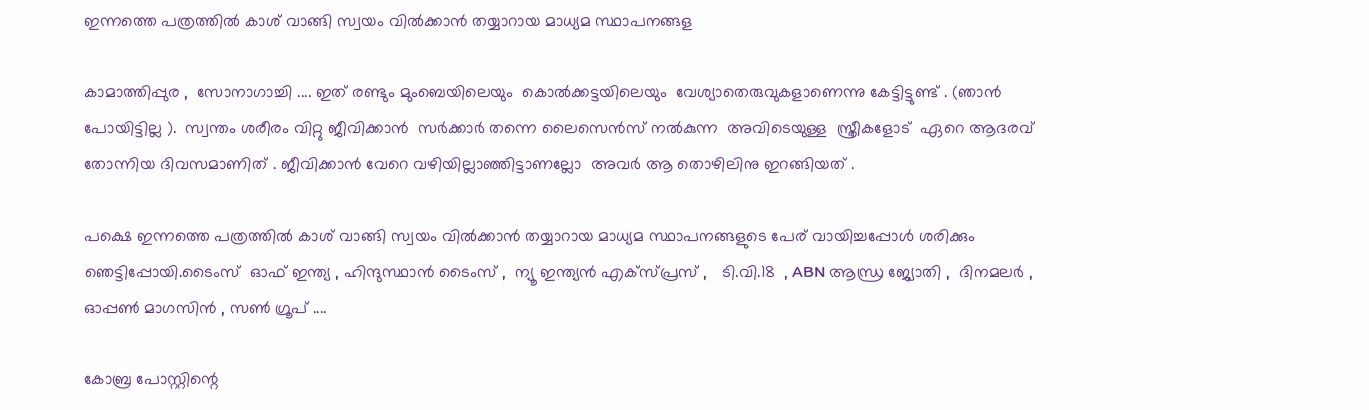ഇന്നത്തെ പത്രത്തിൽ കാശ് വാങ്ങി സ്വയം വിൽക്കാൻ തയ്യാറായ മാധ്യമ സ്ഥാപനങ്ങള

കാമാത്തിപ്പുര ,  സോനാഗാച്ചി .... ഇത് രണ്ടും മുംബെയിലെയും  കൊൽക്കട്ടയിലെയും  വേശ്യാതെരുവുകളാണെന്നു കേട്ടിട്ടുണ്ട് . (ഞാൻ പോയിട്ടില്ല ).  സ്വന്തം ശരീരം വിറ്റു ജീവിക്കാൻ  സർക്കാർ തന്നെ ലൈസെൻസ് നൽകുന്ന  അവിടെയുള്ള  സ്ത്രീകളോട്  ഏറെ ആദരവ് തോന്നിയ ദിവസമാണിത് . ജീവിക്കാൻ വേറെ വഴിയില്ലാഞ്ഞിട്ടാണല്ലോ  അവർ ആ തൊഴിലിനു ഇറങ്ങിയത് .

പക്ഷെ ഇന്നത്തെ പത്രത്തിൽ കാശ് വാങ്ങി സ്വയം വിൽക്കാൻ തയ്യാറായ മാധ്യമ സ്ഥാപനങ്ങളുടെ പേര് വായിച്ചപ്പോൾ ശരിക്കും  ഞെട്ടിപ്പോയി.ടൈംസ്  ഓഫ് ഇന്ത്യ , ഹിന്ദുസ്ഥാൻ ടൈംസ് ,  ന്യൂ ഇന്ത്യൻ എക്സ്പ്രസ് ,   ടി.വി.18  , ABN ആന്ധ്ര ജ്യോതി ,  ദിനമലർ , ഓപ്പൺ മാഗസിൻ , സൺ ഗ്രൂപ് ....

കോബ്ര പോസ്റ്റിന്റെ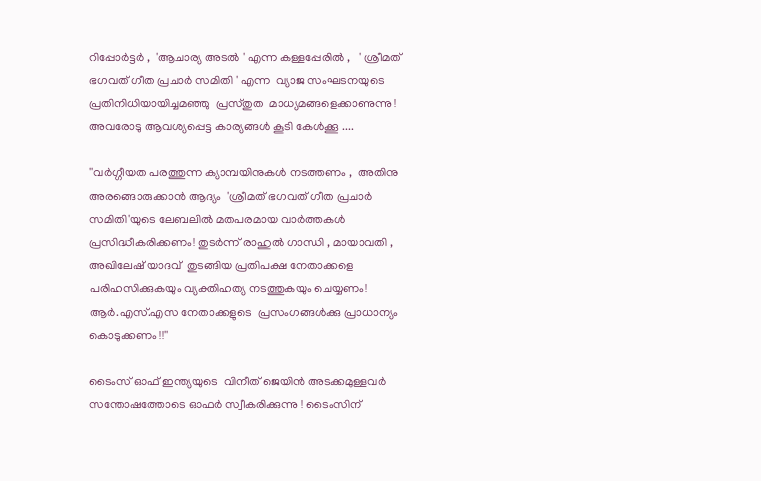റിപ്പോർട്ടർ ,  'ആചാര്യ അടൽ ' എന്ന കള്ളപ്പേരിൽ ,   ' ശ്രീമത് ഭഗവത് ഗീത പ്രചാർ സമിതി ' എന്ന  വ്യാജ സംഘടനയുടെ പ്രതിനിധിയായിച്ചമഞ്ഞു  പ്രസ്തുത  മാധ്യമങ്ങളെക്കാണുന്നു ! അവരോടു ആവശ്യപ്പെട്ട കാര്യങ്ങൾ കൂടി കേൾക്കൂ ....

''വർഗ്ഗീയത പരത്തുന്ന ക്യാമ്പയിനുകൾ നടത്തണം ,  അതിനു  അരങ്ങൊരുക്കാൻ ആദ്യം  'ശ്രീമത് ഭഗവത് ഗീത പ്രചാർ സമിതി'യുടെ ലേബലിൽ മതപരമായ വാർത്തകൾ പ്രസിദ്ധീകരിക്കണം! തുടർന്ന് രാഹുൽ ഗാന്ധി , മായാവതി , അഖിലേഷ് യാദവ്  തുടങ്ങിയ പ്രതിപക്ഷ നേതാക്കളെ പരിഹസിക്കുകയും വ്യക്തിഹത്യ നടത്തുകയും ചെയ്യണം! ആർ.എസ്.എസ നേതാക്കളുടെ  പ്രസംഗങ്ങൾക്കു പ്രാധാന്യം കൊടുക്കണം !!''

ടൈംസ് ഓഫ് ഇന്ത്യയുടെ  വിനീത് ജെയിൻ അടക്കമുള്ളവർ സന്തോഷത്തോടെ ഓഫർ സ്വീകരിക്കുന്നു ! ടൈംസിന്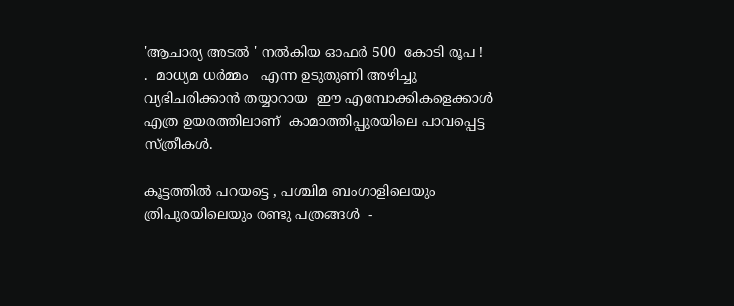'ആചാര്യ അടൽ ' നൽകിയ ഓഫർ 500  കോടി രൂപ !   .  മാധ്യമ ധർമ്മം   എന്ന ഉടുതുണി അഴിച്ചു വ്യഭിചരിക്കാൻ തയ്യാറായ  ഈ എമ്പോക്കികളെക്കാൾ എത്ര ഉയരത്തിലാണ്  കാമാത്തിപ്പുരയിലെ പാവപ്പെട്ട സ്ത്രീകൾ.

കൂട്ടത്തിൽ പറയട്ടെ , പശ്ചിമ ബംഗാളിലെയും  ത്രിപുരയിലെയും രണ്ടു പത്രങ്ങൾ  -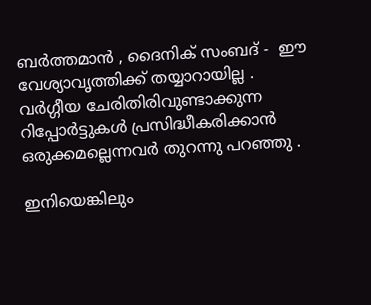ബർത്തമാൻ , ദൈനിക് സംബദ് -  ഈ വേശ്യാവൃത്തിക്ക് തയ്യാറായില്ല . വർഗ്ഗീയ ചേരിതിരിവുണ്ടാക്കുന്ന റിപ്പോർട്ടുകൾ പ്രസിദ്ധീകരിക്കാൻ  ഒരുക്കമല്ലെന്നവർ തുറന്നു പറഞ്ഞു .

ഇനിയെങ്കിലും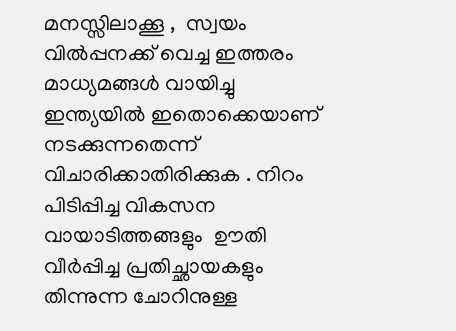മനസ്സിലാക്കൂ ,  സ്വയം വിൽപ്പനക്ക് വെച്ച ഇത്തരം മാധ്യമങ്ങൾ വായിച്ചു  ഇന്ത്യയിൽ ഇതൊക്കെയാണ്  നടക്കുന്നതെന്ന്  വിചാരിക്കാതിരിക്കുക . നിറം പിടിപ്പിച്ച വികസന വായാടിത്തങ്ങളും  ഊതി വീർപ്പിച്ച പ്രതിച്ഛായകളും  തിന്നുന്ന ചോറിനുള്ള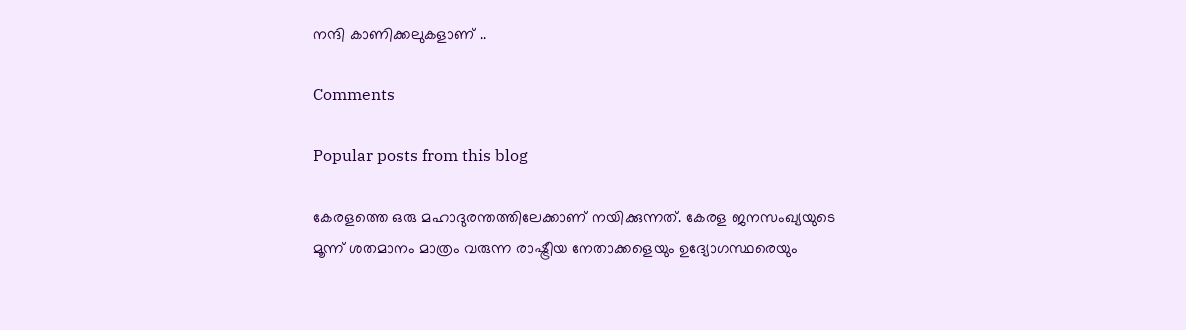നന്ദി കാണിക്കലുകളാണ് ..

Comments

Popular posts from this blog

കേരളത്തെ ഒരു മഹാദുരന്തത്തിലേക്കാണ് നയിക്കുന്നത്. കേരള ജനസംഖ്യയുടെ മൂന്ന് ശതമാനം മാത്രം വരുന്ന രാഷ്ട്രീയ നേതാക്കളെയും ഉദ്യോഗസ്ഥരെയും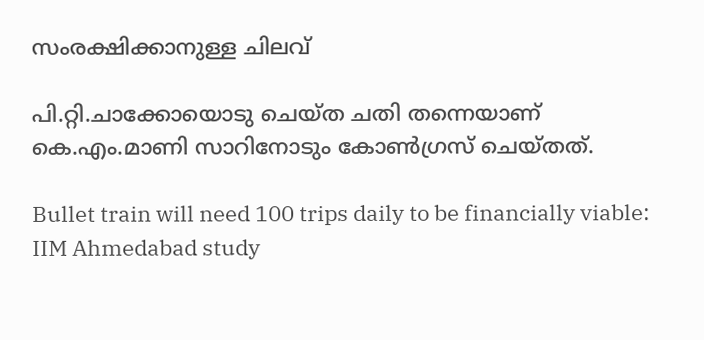സംരക്ഷിക്കാനുള്ള ചിലവ്

പി.റ്റി.ചാക്കോയൊടു ചെയ്ത ചതി തന്നെയാണ് കെ.എം.മാണി സാറിനോടും കോൺഗ്രസ് ചെയ്തത്.

Bullet train will need 100 trips daily to be financially viable: IIM Ahmedabad study